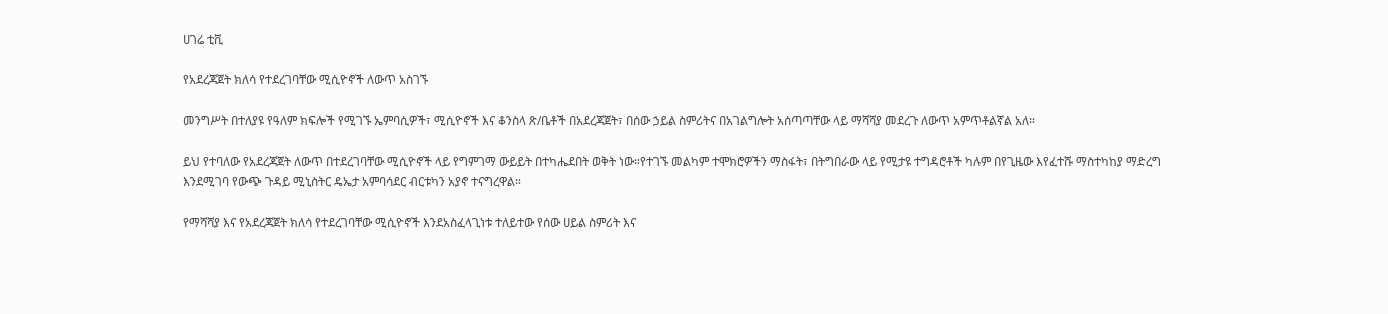ሀገሬ ቲቪ

የአደረጃጀት ክለሳ የተደረገባቸው ሚሲዮኖች ለውጥ አስገኙ

መንግሥት በተለያዩ የዓለም ክፍሎች የሚገኙ ኤምባሲዎች፣ ሚሲዮኖች እና ቆንስላ ጽ/ቤቶች በአደረጃጀት፣ በሰው ኃይል ስምሪትና በአገልግሎት አሰጣጣቸው ላይ ማሻሻያ መደረጉ ለውጥ አምጥቶልኛል አለ።

ይህ የተባለው የአደረጃጀት ለውጥ በተደረገባቸው ሚሲዮኖች ላይ የግምገማ ውይይት በተካሔደበት ወቅት ነው።የተገኙ መልካም ተሞክሮዎችን ማስፋት፣ በትግበራው ላይ የሚታዩ ተግዳሮቶች ካሉም በየጊዜው እየፈተሹ ማስተካከያ ማድረግ እንደሚገባ የውጭ ጉዳይ ሚኒስትር ዴኤታ አምባሳደር ብርቱካን አያኖ ተናግረዋል።

የማሻሻያ እና የአደረጃጀት ክለሳ የተደረገባቸው ሚሲዮኖች እንደአስፈላጊነቱ ተለይተው የሰው ሀይል ስምሪት እና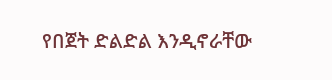የበጀት ድልድል እንዲኖራቸው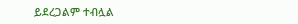ይደረጋልም ተብሏል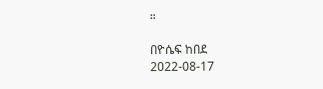።

በዮሴፍ ከበደ
2022-08-17